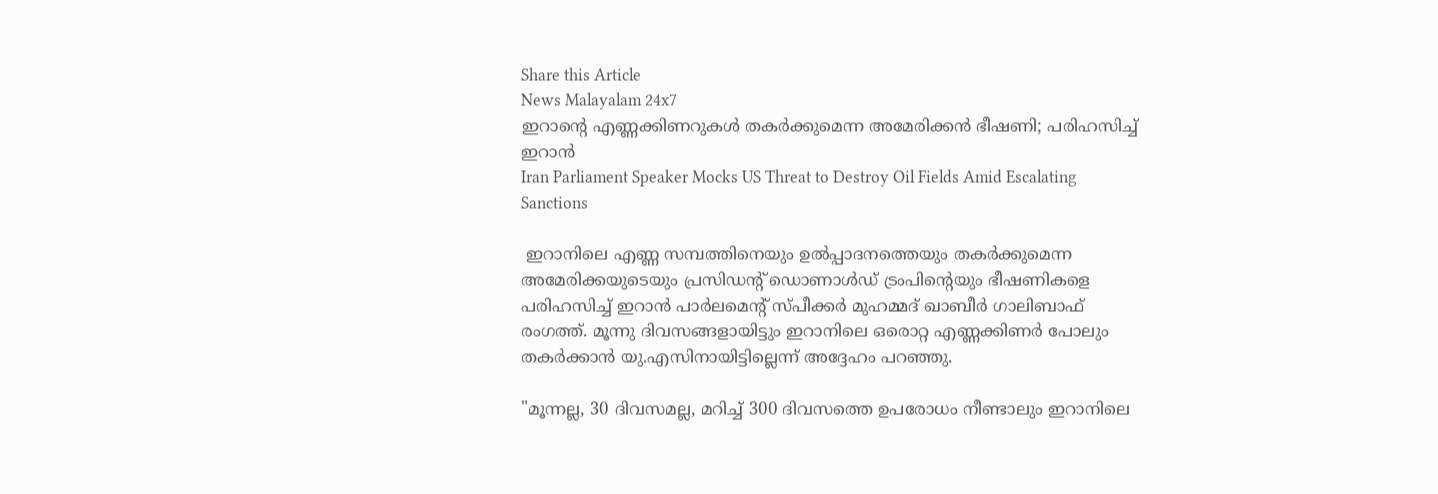Share this Article
News Malayalam 24x7
ഇറാൻ്റെ എണ്ണക്കിണറുകൾ തകർക്കുമെന്ന അമേരിക്കൻ ഭീഷണി; പരിഹസിച്ച് ഇറാൻ
Iran Parliament Speaker Mocks US Threat to Destroy Oil Fields Amid Escalating Sanctions

 ഇറാനിലെ എണ്ണ സമ്പത്തിനെയും ഉൽപ്പാദനത്തെയും തകർക്കുമെന്ന അമേരിക്കയുടെയും പ്രസിഡന്റ് ഡൊണാൾഡ് ട്രംപിന്റെയും ഭീഷണികളെ പരിഹസിച്ച് ഇറാൻ പാർലമെന്റ് സ്പീക്കർ മുഹമ്മദ് ഖാബീർ ഗാലിബാഫ് രംഗത്ത്. മൂന്നു ദിവസങ്ങളായിട്ടും ഇറാനിലെ ഒരൊറ്റ എണ്ണക്കിണർ പോലും തകർക്കാൻ യു.എസിനായിട്ടില്ലെന്ന് അദ്ദേഹം പറഞ്ഞു.

"മൂന്നല്ല, 30 ദിവസമല്ല, മറിച്ച് 300 ദിവസത്തെ ഉപരോധം നീണ്ടാലും ഇറാനിലെ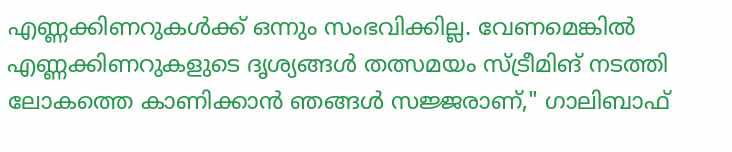എണ്ണക്കിണറുകൾക്ക് ഒന്നും സംഭവിക്കില്ല. വേണമെങ്കിൽ എണ്ണക്കിണറുകളുടെ ദൃശ്യങ്ങൾ തത്സമയം സ്ട്രീമിങ് നടത്തി ലോകത്തെ കാണിക്കാൻ ഞങ്ങൾ സജ്ജരാണ്," ഗാലിബാഫ്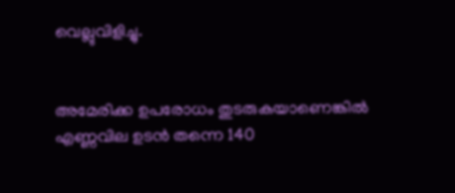വെല്ലുവിളിച്ചു.


അമേരിക്ക ഉപരോധം തുടരുകയാണെങ്കിൽ എണ്ണവില ഉടൻ തന്നെ 140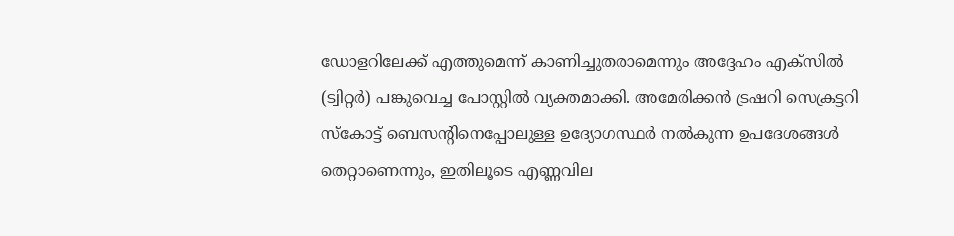ഡോളറിലേക്ക് എത്തുമെന്ന് കാണിച്ചുതരാമെന്നും അദ്ദേഹം എക്സിൽ (ട്വിറ്റർ) പങ്കുവെച്ച പോസ്റ്റിൽ വ്യക്തമാക്കി. അമേരിക്കൻ ട്രഷറി സെക്രട്ടറി സ്കോട്ട് ബെസന്റിനെപ്പോലുള്ള ഉദ്യോഗസ്ഥർ നൽകുന്ന ഉപദേശങ്ങൾ തെറ്റാണെന്നും, ഇതിലൂടെ എണ്ണവില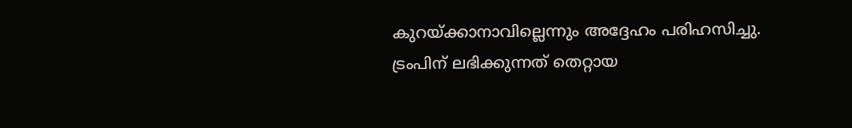കുറയ്ക്കാനാവില്ലെന്നും അദ്ദേഹം പരിഹസിച്ചു. ട്രംപിന് ലഭിക്കുന്നത് തെറ്റായ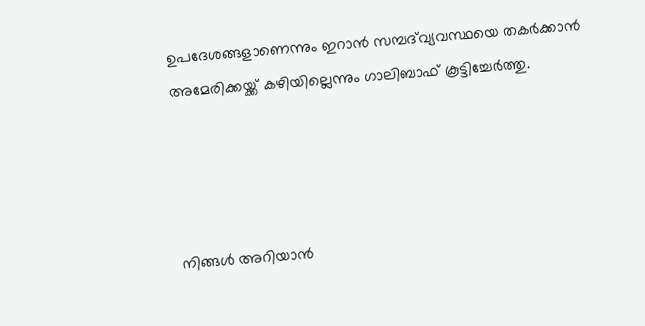ഉപദേശങ്ങളാണെന്നും ഇറാൻ സമ്പദ്‌വ്യവസ്ഥയെ തകർക്കാൻ അമേരിക്കയ്ക്ക് കഴിയില്ലെന്നും ഗാലിബാഫ് കൂട്ടിച്ചേർത്തു.




നിങ്ങൾ അറിയാൻ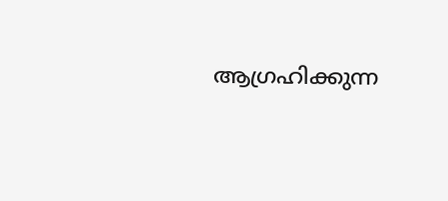ആഗ്രഹിക്കുന്ന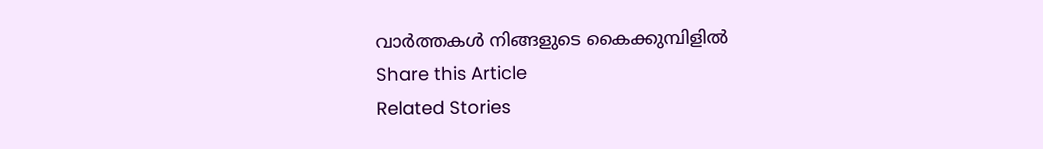വാർത്തകൾ നിങ്ങളുടെ കൈക്കുമ്പിളിൽ
Share this Article
Related Stories